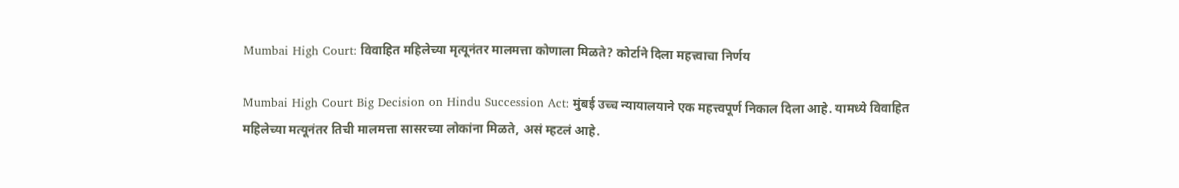Mumbai High Court: विवाहित महिलेच्या मृत्यूनंतर मालमत्ता कोणाला मिळते? कोर्टाने दिला महत्त्वाचा निर्णय

Mumbai High Court Big Decision on Hindu Succession Act: मुंबई उच्च न्यायालयाने एक महत्त्वपूर्ण निकाल दिला आहे. यामध्ये विवाहित महिलेच्या मत्यूनंतर तिची मालमत्ता सासरच्या लोकांना मिळते, असं म्हटलं आहे.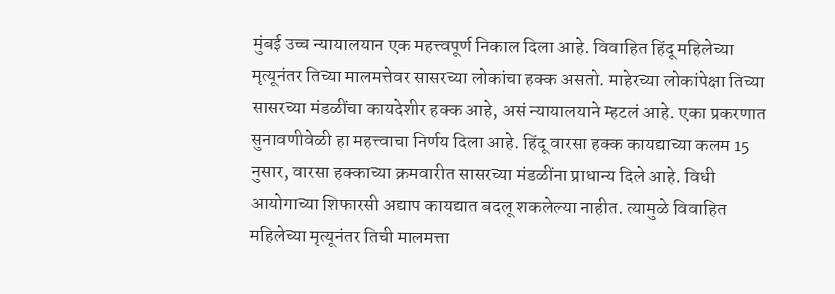मुंबई उच्च न्यायालयान एक महत्त्वपूर्ण निकाल दिला आहे. विवाहित हिंदू महिलेच्या मृत्यूनंतर तिच्या मालमत्तेवर सासरच्या लोकांचा हक्क असतो. माहेरच्या लोकांपेक्षा तिच्या सासरच्या मंडळींचा कायदेशीर हक्क आहे, असं न्यायालयाने म्हटलं आहे. एका प्रकरणात सुनावणीवेळी हा महत्त्वाचा निर्णय दिला आहे. हिंदू वारसा हक्क कायद्याच्या कलम 15 नुसार, वारसा हक्काच्या क्रमवारीत सासरच्या मंडळींना प्राधान्य दिले आहे. विधी आयोगाच्या शिफारसी अद्याप कायद्यात बदलू शकलेल्या नाहीत. त्यामुळे विवाहित महिलेच्या मृत्यूनंतर तिची मालमत्ता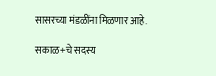सासरच्या मंडळींना मिळणार आहे.

सकाळ+चे सदस्य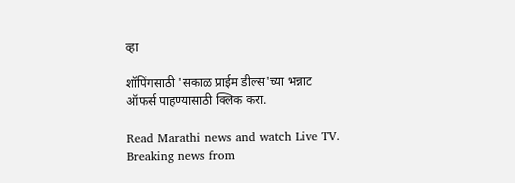व्हा

शॉपिंगसाठी 'सकाळ प्राईम डील्स'च्या भन्नाट ऑफर्स पाहण्यासाठी क्लिक करा.

Read Marathi news and watch Live TV. Breaking news from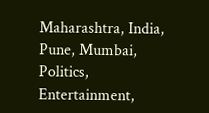Maharashtra, India, Pune, Mumbai, Politics, Entertainment,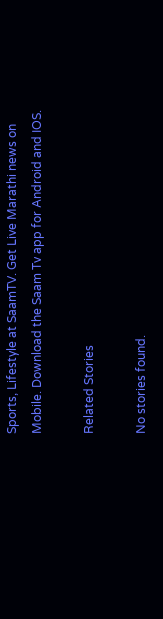Sports, Lifestyle at SaamTV. Get Live Marathi news on Mobile. Download the Saam Tv app for Android and IOS.

Related Stories

No stories found.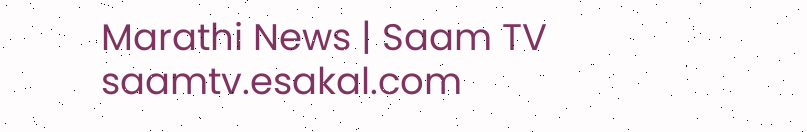Marathi News | Saam TV
saamtv.esakal.com